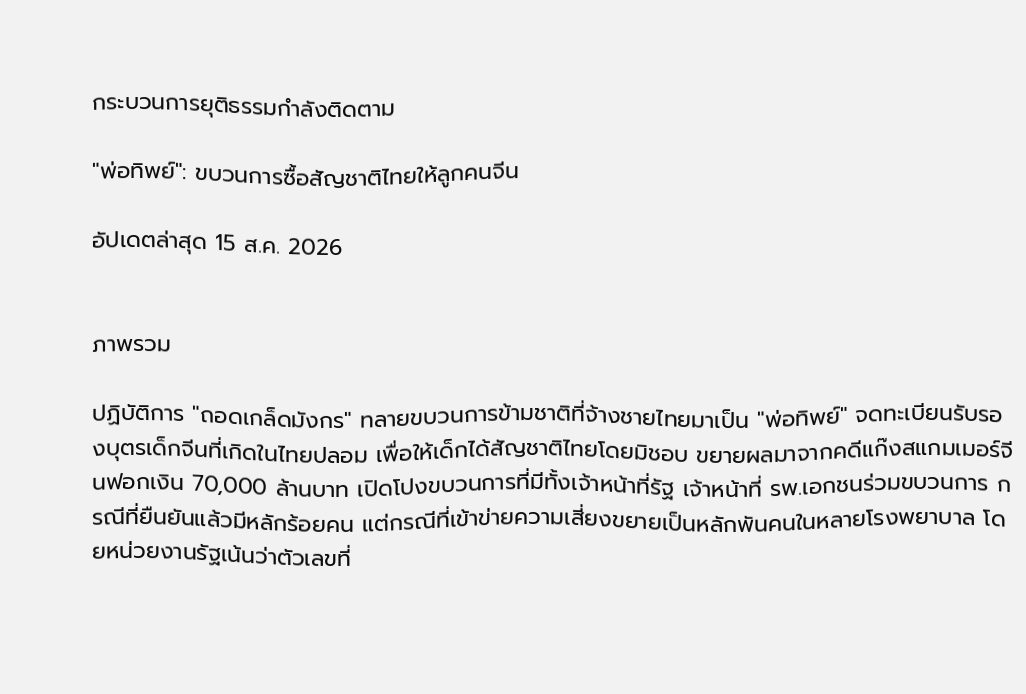กระบวนการยุติธรรมกำลังติดตาม

"พ่อทิพย์": ขบวนการซื้อสัญชาติไทยให้ลูกคนจีน

อัปเดตล่าสุด 15 ส.ค. 2026


ภาพรวม

ปฏิบัติการ "ถอดเกล็ดมังกร" ทลายขบวนการข้ามชาติที่จ้างชายไทยมาเป็น "พ่อทิพย์" จดทะเบียนรับรองบุตรเด็กจีนที่เกิดในไทยปลอม เพื่อให้เด็กได้สัญชาติไทยโดยมิชอบ ขยายผลมาจากคดีแก๊งสแกมเมอร์จีนฟอกเงิน 70,000 ล้านบาท เปิดโปงขบวนการที่มีทั้งเจ้าหน้าที่รัฐ เจ้าหน้าที่ รพ.เอกชนร่วมขบวนการ กรณีที่ยืนยันแล้วมีหลักร้อยคน แต่กรณีที่เข้าข่ายความเสี่ยงขยายเป็นหลักพันคนในหลายโรงพยาบาล โดยหน่วยงานรัฐเน้นว่าตัวเลขที่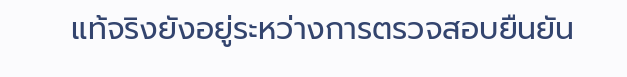แท้จริงยังอยู่ระหว่างการตรวจสอบยืนยัน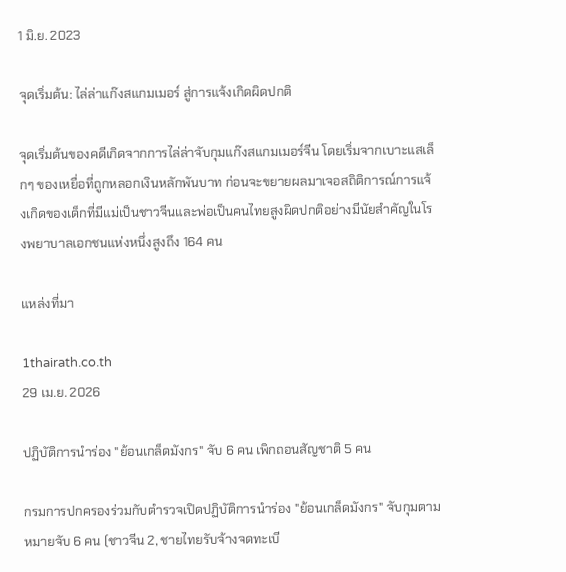1 มิ.ย. 2023

จุดเริ่มต้น: ไล่ล่าแก๊งสแกมเมอร์ สู่การแจ้งเกิดผิดปกติ

จุดเริ่มต้นของคดีเกิดจากการไล่ล่าจับกุมแก๊งสแกมเมอร์จีน โดยเริ่มจากเบาะแสเล็กๆ ของเหยื่อที่ถูกหลอกเงินหลักพันบาท ก่อนจะขยายผลมาเจอสถิติการณ์การแจ้งเกิดของเด็กที่มีแม่เป็นชาวจีนและพ่อเป็นคนไทยสูงผิดปกติอย่างมีนัยสำคัญในโรงพยาบาลเอกชนแห่งหนึ่งสูงถึง 164 คน

แหล่งที่มา

1thairath.co.th
29 เม.ย. 2026

ปฏิบัติการนำร่อง "ย้อนเกล็ดมังกร" จับ 6 คน เพิกถอนสัญชาติ 5 คน

กรมการปกครองร่วมกับตำรวจเปิดปฏิบัติการนำร่อง "ย้อนเกล็ดมังกร" จับกุมตามหมายจับ 6 คน (ชาวจีน 2, ชายไทยรับจ้างจดทะเบี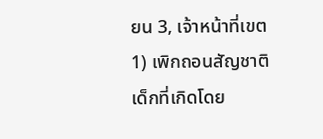ยน 3, เจ้าหน้าที่เขต 1) เพิกถอนสัญชาติเด็กที่เกิดโดย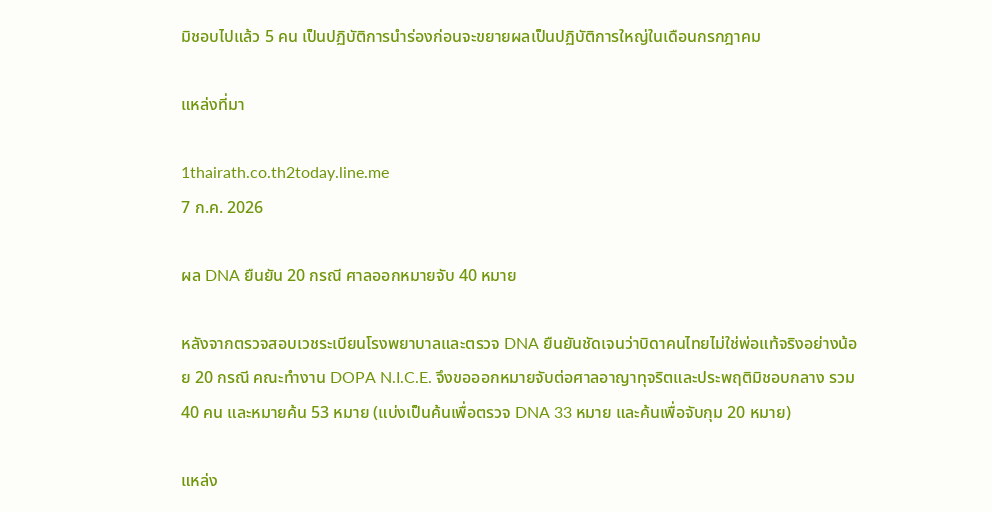มิชอบไปแล้ว 5 คน เป็นปฏิบัติการนำร่องก่อนจะขยายผลเป็นปฏิบัติการใหญ่ในเดือนกรกฎาคม

แหล่งที่มา

1thairath.co.th2today.line.me
7 ก.ค. 2026

ผล DNA ยืนยัน 20 กรณี ศาลออกหมายจับ 40 หมาย

หลังจากตรวจสอบเวชระเบียนโรงพยาบาลและตรวจ DNA ยืนยันชัดเจนว่าบิดาคนไทยไม่ใช่พ่อแท้จริงอย่างน้อย 20 กรณี คณะทำงาน DOPA N.I.C.E. จึงขอออกหมายจับต่อศาลอาญาทุจริตและประพฤติมิชอบกลาง รวม 40 คน และหมายค้น 53 หมาย (แบ่งเป็นค้นเพื่อตรวจ DNA 33 หมาย และค้นเพื่อจับกุม 20 หมาย)

แหล่ง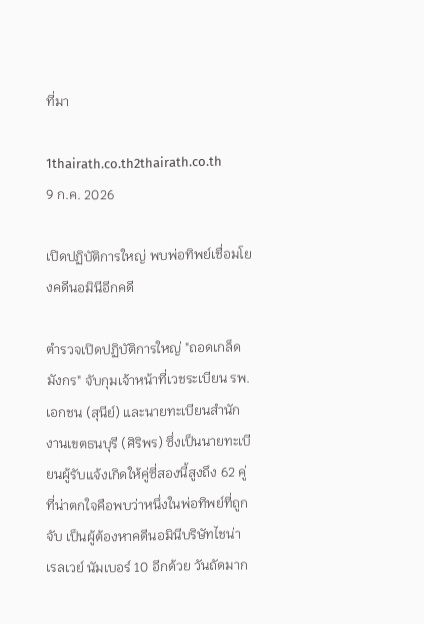ที่มา

1thairath.co.th2thairath.co.th
9 ก.ค. 2026

เปิดปฏิบัติการใหญ่ พบพ่อทิพย์เชื่อมโยงคดีนอมินีอีกคดี

ตำรวจเปิดปฏิบัติการใหญ่ "ถอดเกล็ดมังกร" จับกุมเจ้าหน้าที่เวชระเบียน รพ.เอกชน (สุนีย์) และนายทะเบียนสำนักงานเขตธนบุรี (ศิริพร) ซึ่งเป็นนายทะเบียนผู้รับแจ้งเกิดให้คู่ซี่สองนี้สูงถึง 62 คู่ ที่น่าตกใจคือพบว่าหนึ่งในพ่อทิพย์ที่ถูกจับ เป็นผู้ต้องหาคดีนอมินีบริษัทไชน่า เรลเวย์ นัมเบอร์ 10 อีกด้วย วันถัดมาก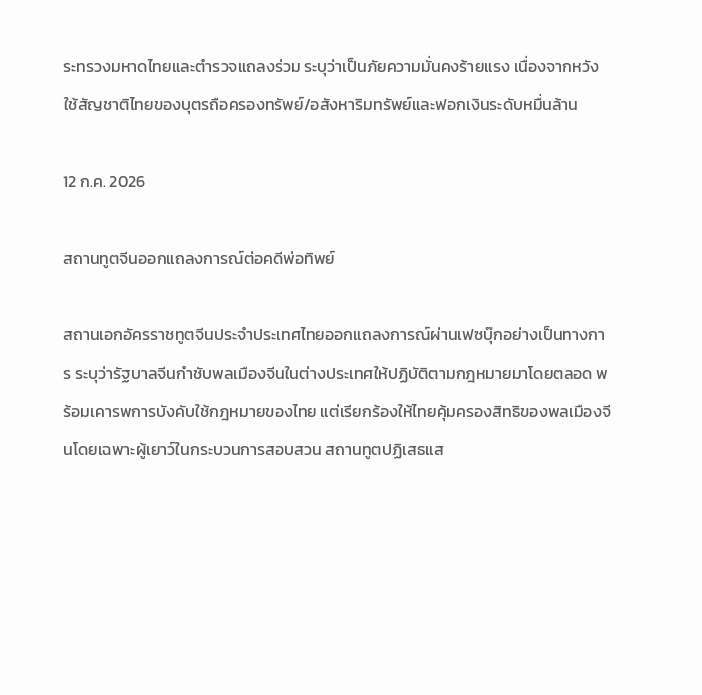ระทรวงมหาดไทยและตำรวจแถลงร่วม ระบุว่าเป็นภัยความมั่นคงร้ายแรง เนื่องจากหวังใช้สัญชาติไทยของบุตรถือครองทรัพย์/อสังหาริมทรัพย์และฟอกเงินระดับหมื่นล้าน

12 ก.ค. 2026

สถานทูตจีนออกแถลงการณ์ต่อคดีพ่อทิพย์

สถานเอกอัครราชทูตจีนประจำประเทศไทยออกแถลงการณ์ผ่านเฟซบุ๊กอย่างเป็นทางการ ระบุว่ารัฐบาลจีนกำชับพลเมืองจีนในต่างประเทศให้ปฏิบัติตามกฎหมายมาโดยตลอด พร้อมเคารพการบังคับใช้กฎหมายของไทย แต่เรียกร้องให้ไทยคุ้มครองสิทธิของพลเมืองจีนโดยเฉพาะผู้เยาว์ในกระบวนการสอบสวน สถานทูตปฏิเสธแส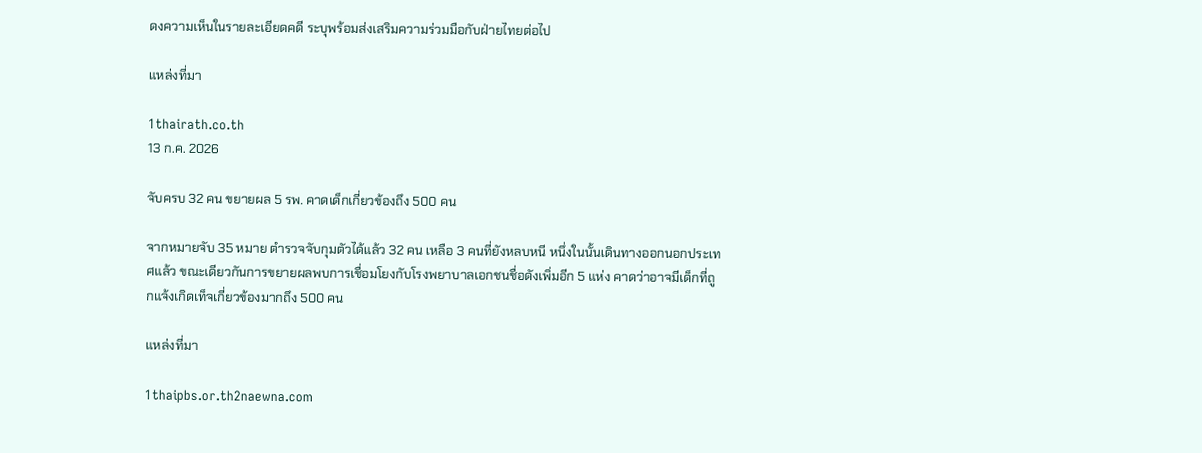ดงความเห็นในรายละเอียดคดี ระบุพร้อมส่งเสริมความร่วมมือกับฝ่ายไทยต่อไป

แหล่งที่มา

1thairath.co.th
13 ก.ค. 2026

จับครบ 32 คน ขยายผล 5 รพ. คาดเด็กเกี่ยวข้องถึง 500 คน

จากหมายจับ 35 หมาย ตำรวจจับกุมตัวได้แล้ว 32 คน เหลือ 3 คนที่ยังหลบหนี หนึ่งในนั้นเดินทางออกนอกประเทศแล้ว ขณะเดียวกันการขยายผลพบการเชื่อมโยงกับโรงพยาบาลเอกชนชื่อดังเพิ่มอีก 5 แห่ง คาดว่าอาจมีเด็กที่ถูกแจ้งเกิดเท็จเกี่ยวข้องมากถึง 500 คน

แหล่งที่มา

1thaipbs.or.th2naewna.com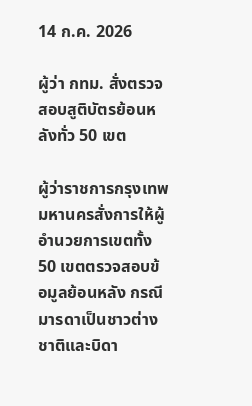14 ก.ค. 2026

ผู้ว่า กทม. สั่งตรวจสอบสูติบัตรย้อนหลังทั่ว 50 เขต

ผู้ว่าราชการกรุงเทพมหานครสั่งการให้ผู้อำนวยการเขตทั้ง 50 เขตตรวจสอบข้อมูลย้อนหลัง กรณีมารดาเป็นชาวต่างชาติและบิดา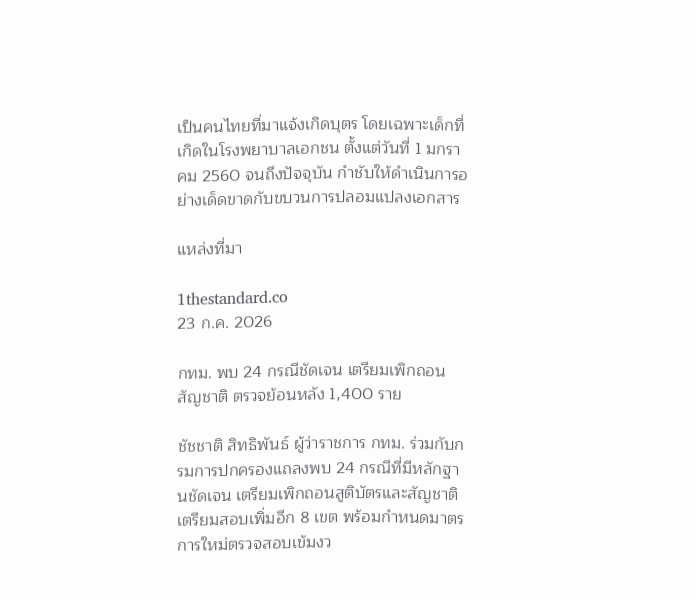เป็นคนไทยที่มาแจ้งเกิดบุตร โดยเฉพาะเด็กที่เกิดในโรงพยาบาลเอกชน ตั้งแต่วันที่ 1 มกราคม 2560 จนถึงปัจจุบัน กำชับให้ดำเนินการอย่างเด็ดขาดกับขบวนการปลอมแปลงเอกสาร

แหล่งที่มา

1thestandard.co
23 ก.ค. 2026

กทม. พบ 24 กรณีชัดเจน เตรียมเพิกถอนสัญชาติ ตรวจย้อนหลัง 1,400 ราย

ชัชชาติ สิทธิพันธ์ ผู้ว่าราชการ กทม. ร่วมกับกรมการปกครองแถลงพบ 24 กรณีที่มีหลักฐานชัดเจน เตรียมเพิกถอนสูติบัตรและสัญชาติ เตรียมสอบเพิ่มอีก 8 เขต พร้อมกำหนดมาตรการใหม่ตรวจสอบเข้มงว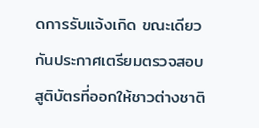ดการรับแจ้งเกิด ขณะเดียวกันประกาศเตรียมตรวจสอบสูติบัตรที่ออกให้ชาวต่างชาติ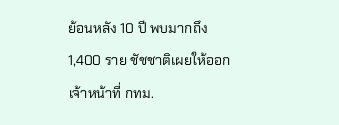ย้อนหลัง 10 ปี พบมากถึง 1,400 ราย ชัชชาติเผยให้ออกเจ้าหน้าที่ กทม.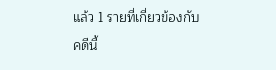แล้ว 1 รายที่เกี่ยวข้องกับคดีนี้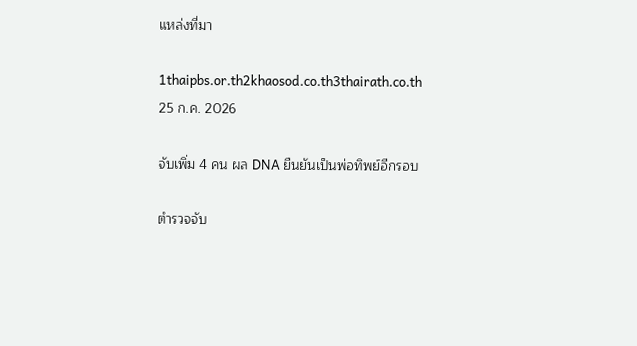แหล่งที่มา

1thaipbs.or.th2khaosod.co.th3thairath.co.th
25 ก.ค. 2026

จับเพิ่ม 4 คน ผล DNA ยืนยันเป็นพ่อทิพย์อีกรอบ

ตำรวจจับ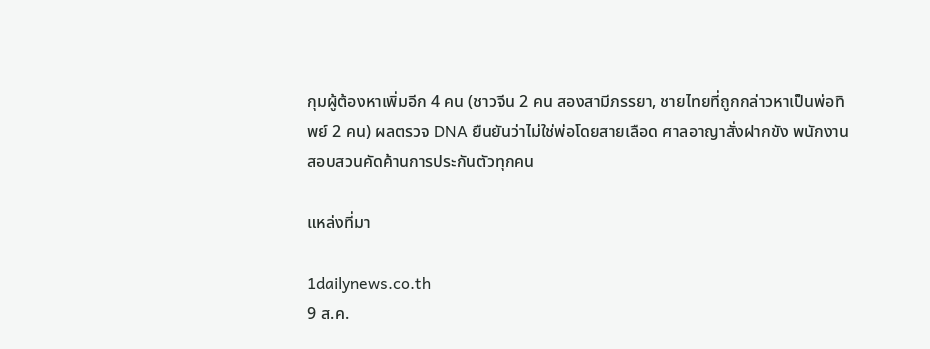กุมผู้ต้องหาเพิ่มอีก 4 คน (ชาวจีน 2 คน สองสามีภรรยา, ชายไทยที่ถูกกล่าวหาเป็นพ่อทิพย์ 2 คน) ผลตรวจ DNA ยืนยันว่าไม่ใช่พ่อโดยสายเลือด ศาลอาญาสั่งฝากขัง พนักงานสอบสวนคัดค้านการประกันตัวทุกคน

แหล่งที่มา

1dailynews.co.th
9 ส.ค.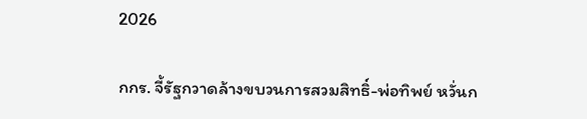2026

กกร. จี้รัฐกวาดล้างขบวนการสวมสิทธิ์-พ่อทิพย์ หวั่นก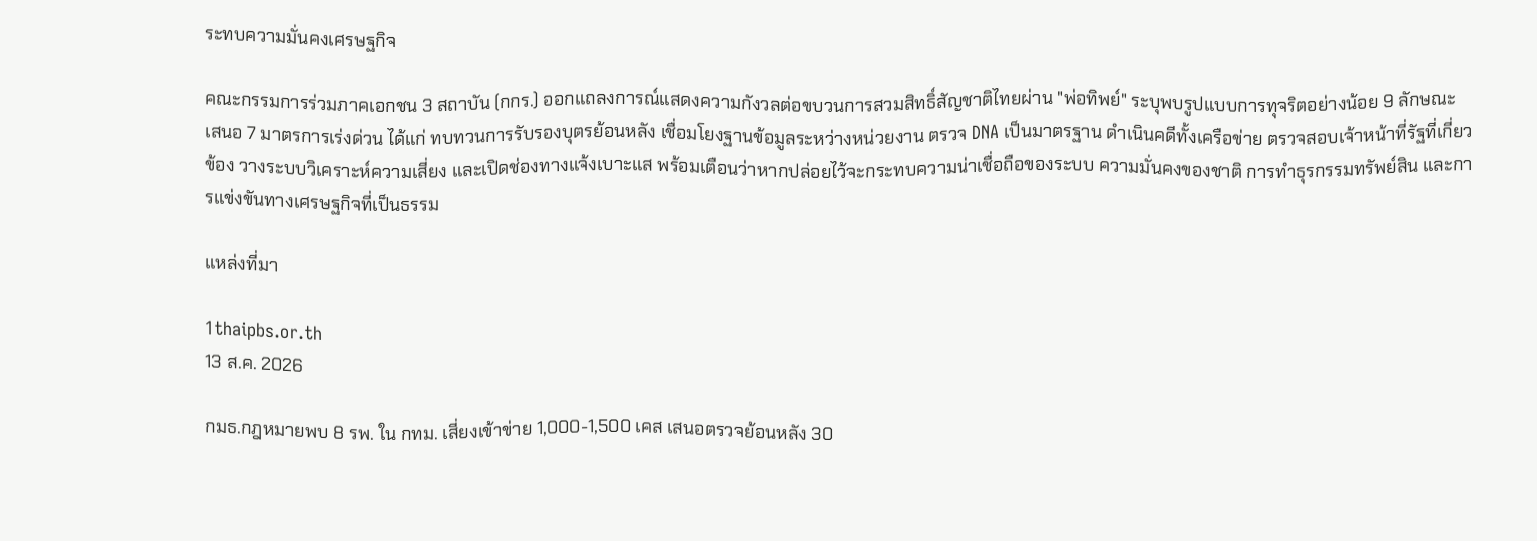ระทบความมั่นคงเศรษฐกิจ

คณะกรรมการร่วมภาคเอกชน 3 สถาบัน (กกร.) ออกแถลงการณ์แสดงความกังวลต่อขบวนการสวมสิทธิ์สัญชาติไทยผ่าน "พ่อทิพย์" ระบุพบรูปแบบการทุจริตอย่างน้อย 9 ลักษณะ เสนอ 7 มาตรการเร่งด่วน ได้แก่ ทบทวนการรับรองบุตรย้อนหลัง เชื่อมโยงฐานข้อมูลระหว่างหน่วยงาน ตรวจ DNA เป็นมาตรฐาน ดำเนินคดีทั้งเครือข่าย ตรวจสอบเจ้าหน้าที่รัฐที่เกี่ยวข้อง วางระบบวิเคราะห์ความเสี่ยง และเปิดช่องทางแจ้งเบาะแส พร้อมเตือนว่าหากปล่อยไว้จะกระทบความน่าเชื่อถือของระบบ ความมั่นคงของชาติ การทำธุรกรรมทรัพย์สิน และการแข่งขันทางเศรษฐกิจที่เป็นธรรม

แหล่งที่มา

1thaipbs.or.th
13 ส.ค. 2026

กมธ.กฎหมายพบ 8 รพ. ใน กทม. เสี่ยงเข้าข่าย 1,000-1,500 เคส เสนอตรวจย้อนหลัง 30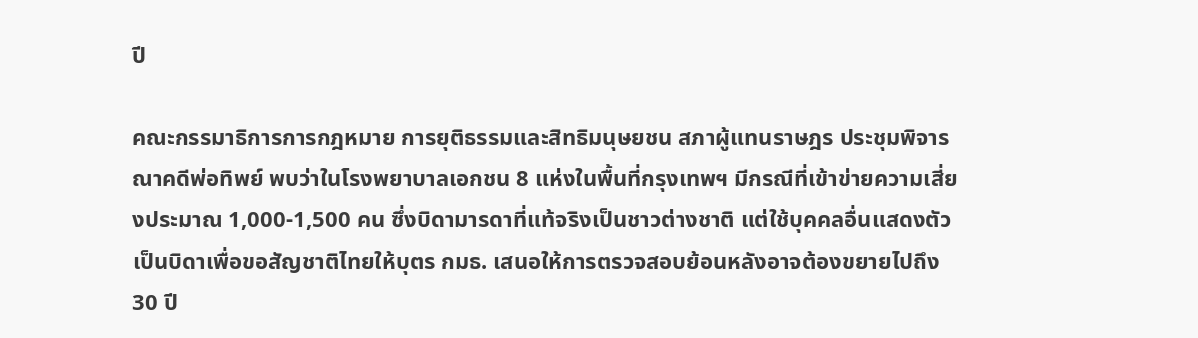ปี

คณะกรรมาธิการการกฎหมาย การยุติธรรมและสิทธิมนุษยชน สภาผู้แทนราษฎร ประชุมพิจารณาคดีพ่อทิพย์ พบว่าในโรงพยาบาลเอกชน 8 แห่งในพื้นที่กรุงเทพฯ มีกรณีที่เข้าข่ายความเสี่ยงประมาณ 1,000-1,500 คน ซึ่งบิดามารดาที่แท้จริงเป็นชาวต่างชาติ แต่ใช้บุคคลอื่นแสดงตัวเป็นบิดาเพื่อขอสัญชาติไทยให้บุตร กมธ. เสนอให้การตรวจสอบย้อนหลังอาจต้องขยายไปถึง 30 ปี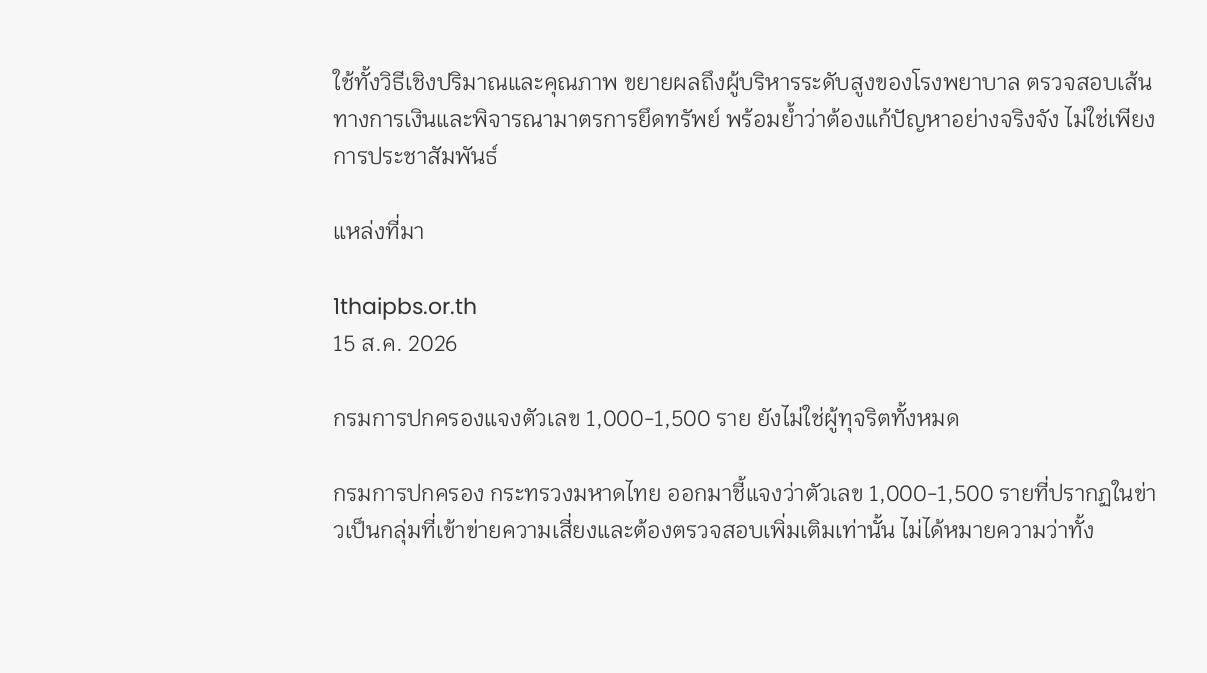ใช้ทั้งวิธีเชิงปริมาณและคุณภาพ ขยายผลถึงผู้บริหารระดับสูงของโรงพยาบาล ตรวจสอบเส้นทางการเงินและพิจารณามาตรการยึดทรัพย์ พร้อมย้ำว่าต้องแก้ปัญหาอย่างจริงจัง ไม่ใช่เพียงการประชาสัมพันธ์

แหล่งที่มา

1thaipbs.or.th
15 ส.ค. 2026

กรมการปกครองแจงตัวเลข 1,000-1,500 ราย ยังไม่ใช่ผู้ทุจริตทั้งหมด

กรมการปกครอง กระทรวงมหาดไทย ออกมาชี้แจงว่าตัวเลข 1,000-1,500 รายที่ปรากฏในข่าวเป็นกลุ่มที่เข้าข่ายความเสี่ยงและต้องตรวจสอบเพิ่มเติมเท่านั้น ไม่ได้หมายความว่าทั้ง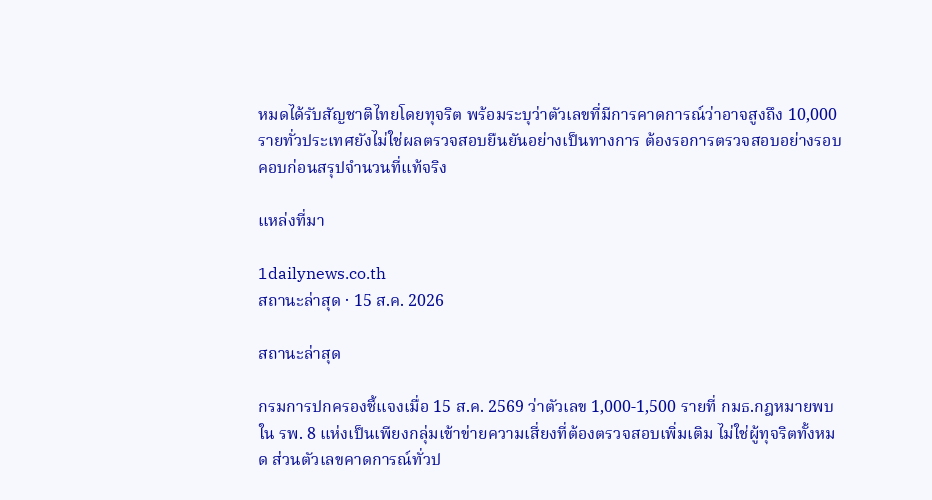หมดได้รับสัญชาติไทยโดยทุจริต พร้อมระบุว่าตัวเลขที่มีการคาดการณ์ว่าอาจสูงถึง 10,000 รายทั่วประเทศยังไม่ใช่ผลตรวจสอบยืนยันอย่างเป็นทางการ ต้องรอการตรวจสอบอย่างรอบคอบก่อนสรุปจำนวนที่แท้จริง

แหล่งที่มา

1dailynews.co.th
สถานะล่าสุด · 15 ส.ค. 2026

สถานะล่าสุด

กรมการปกครองชี้แจงเมื่อ 15 ส.ค. 2569 ว่าตัวเลข 1,000-1,500 รายที่ กมธ.กฎหมายพบใน รพ. 8 แห่งเป็นเพียงกลุ่มเข้าข่ายความเสี่ยงที่ต้องตรวจสอบเพิ่มเติม ไม่ใช่ผู้ทุจริตทั้งหมด ส่วนตัวเลขคาดการณ์ทั่วป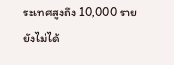ระเทศสูงถึง 10,000 รายยังไม่ได้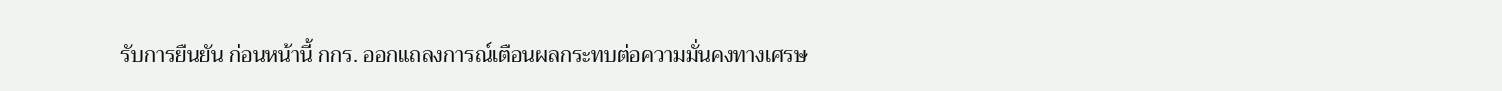รับการยืนยัน ก่อนหน้านี้ กกร. ออกแถลงการณ์เตือนผลกระทบต่อความมั่นคงทางเศรษ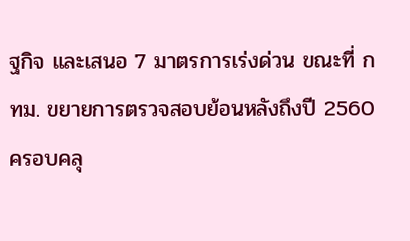ฐกิจ และเสนอ 7 มาตรการเร่งด่วน ขณะที่ กทม. ขยายการตรวจสอบย้อนหลังถึงปี 2560 ครอบคลุ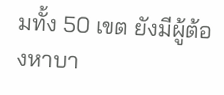มทั้ง 50 เขต ยังมีผู้ต้องหาบา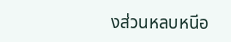งส่วนหลบหนีอ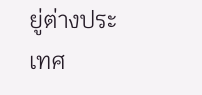ยู่ต่างประเทศ